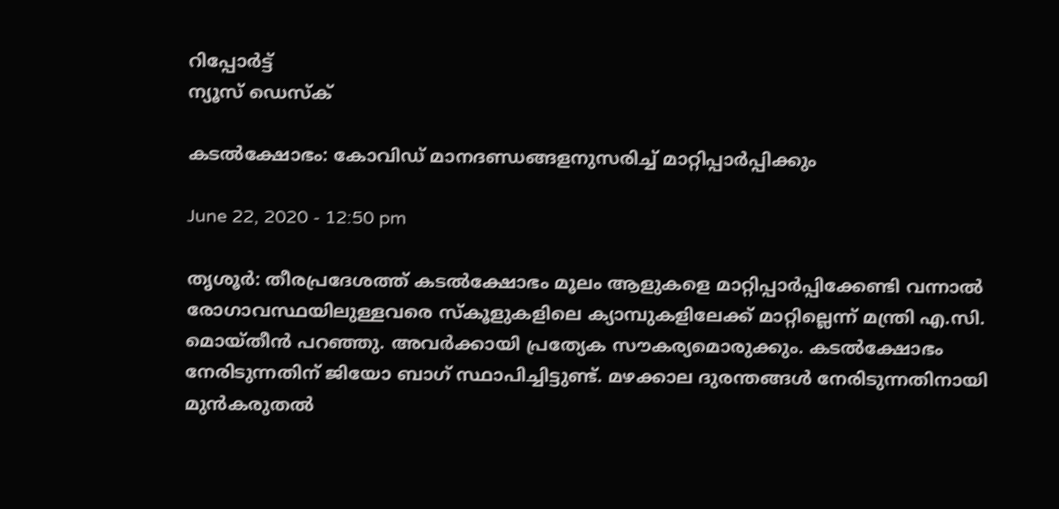റിപ്പോര്‍ട്ട്
ന്യൂസ് ഡെസ്ക്

കടല്‍ക്ഷോഭം: കോവിഡ് മാനദണ്ഡങ്ങളനുസരിച്ച് മാറ്റിപ്പാര്‍പ്പിക്കും

June 22, 2020 - 12:50 pm

തൃശൂര്‍: തീരപ്രദേശത്ത് കടല്‍ക്ഷോഭം മൂലം ആളുകളെ മാറ്റിപ്പാര്‍പ്പിക്കേണ്ടി വന്നാല്‍ രോഗാവസ്ഥയിലുള്ളവരെ സ്‌കൂളുകളിലെ ക്യാമ്പുകളിലേക്ക് മാറ്റില്ലെന്ന് മന്ത്രി എ.സി. മൊയ്തീന്‍ പറഞ്ഞു. അവര്‍ക്കായി പ്രത്യേക സൗകര്യമൊരുക്കും. കടല്‍ക്ഷോഭം നേരിടുന്നതിന് ജിയോ ബാഗ് സ്ഥാപിച്ചിട്ടുണ്ട്. മഴക്കാല ദുരന്തങ്ങള്‍ നേരിടുന്നതിനായി മുന്‍കരുതല്‍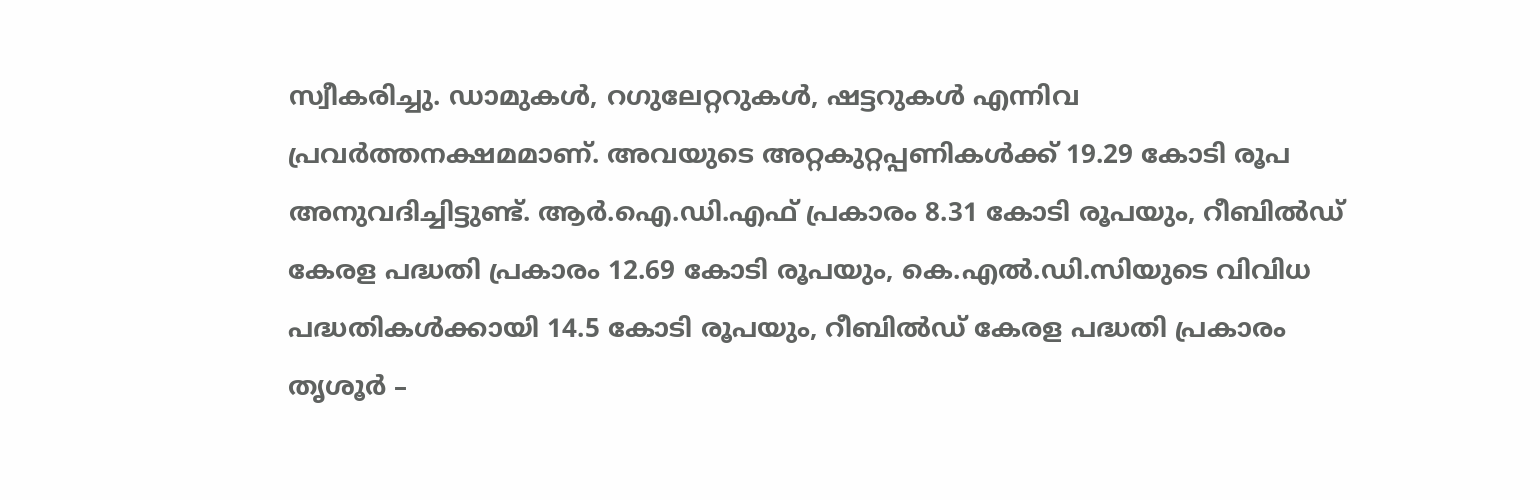സ്വീകരിച്ചു. ഡാമുകള്‍, റഗുലേറ്ററുകള്‍, ഷട്ടറുകള്‍ എന്നിവ പ്രവര്‍ത്തനക്ഷമമാണ്. അവയുടെ അറ്റകുറ്റപ്പണികള്‍ക്ക് 19.29 കോടി രൂപ അനുവദിച്ചിട്ടുണ്ട്. ആര്‍.ഐ.ഡി.എഫ് പ്രകാരം 8.31 കോടി രൂപയും, റീബില്‍ഡ് കേരള പദ്ധതി പ്രകാരം 12.69 കോടി രൂപയും, കെ.എല്‍.ഡി.സിയുടെ വിവിധ പദ്ധതികള്‍ക്കായി 14.5 കോടി രൂപയും, റീബില്‍ഡ് കേരള പദ്ധതി പ്രകാരം തൃശൂര്‍ –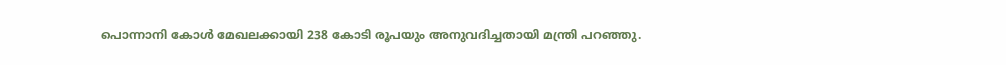പൊന്നാനി കോള്‍ മേഖലക്കായി 238 കോടി രൂപയും അനുവദിച്ചതായി മന്ത്രി പറഞ്ഞു.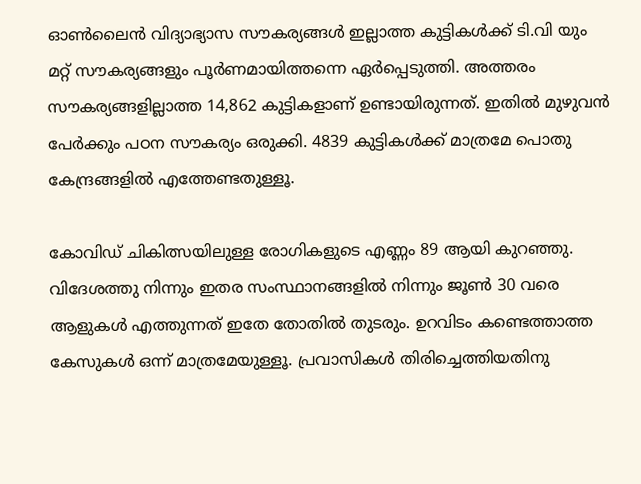ഓണ്‍ലൈന്‍ വിദ്യാഭ്യാസ സൗകര്യങ്ങള്‍ ഇല്ലാത്ത കുട്ടികള്‍ക്ക് ടി.വി യും മറ്റ് സൗകര്യങ്ങളും പൂര്‍ണമായിത്തന്നെ ഏര്‍പ്പെടുത്തി. അത്തരം സൗകര്യങ്ങളില്ലാത്ത 14,862 കുട്ടികളാണ് ഉണ്ടായിരുന്നത്. ഇതില്‍ മുഴുവന്‍ പേര്‍ക്കും പഠന സൗകര്യം ഒരുക്കി. 4839 കുട്ടികള്‍ക്ക് മാത്രമേ പൊതു കേന്ദ്രങ്ങളില്‍ എത്തേണ്ടതുള്ളൂ.

കോവിഡ് ചികിത്സയിലുള്ള രോഗികളുടെ എണ്ണം 89 ആയി കുറഞ്ഞു. വിദേശത്തു നിന്നും ഇതര സംസ്ഥാനങ്ങളില്‍ നിന്നും ജൂണ്‍ 30 വരെ ആളുകള്‍ എത്തുന്നത് ഇതേ തോതില്‍ തുടരും. ഉറവിടം കണ്ടെത്താത്ത കേസുകള്‍ ഒന്ന് മാത്രമേയുള്ളൂ. പ്രവാസികള്‍ തിരിച്ചെത്തിയതിനു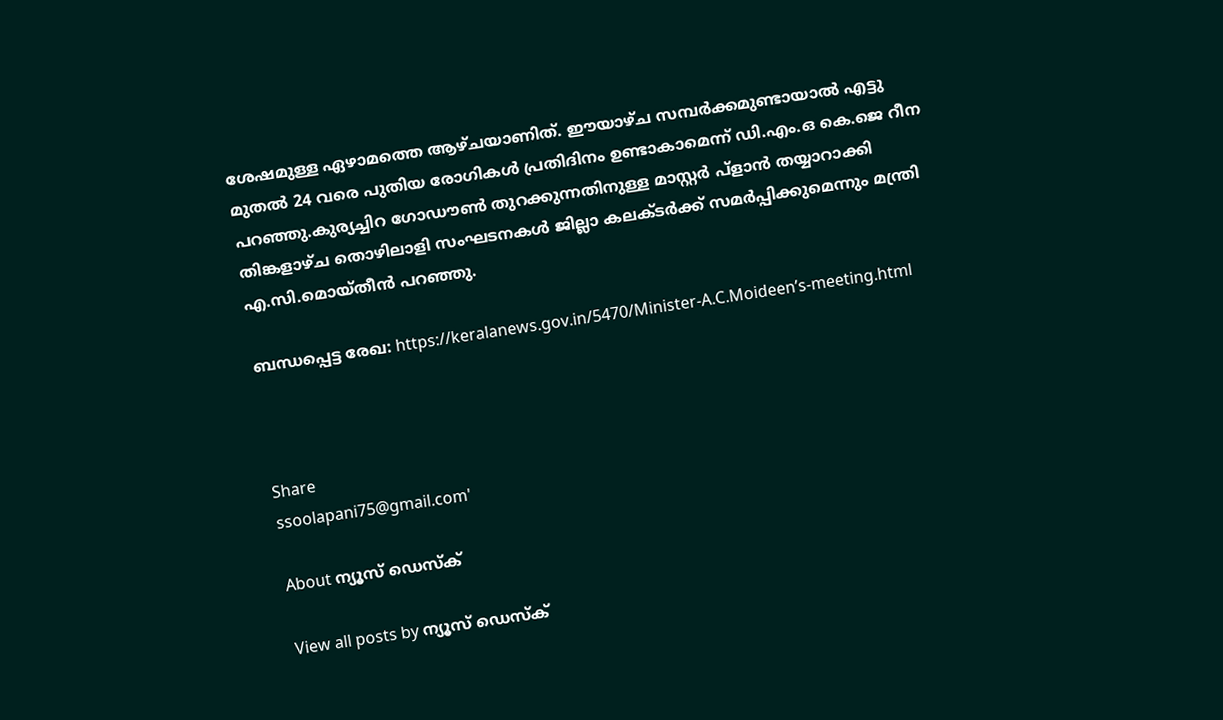ശേഷമുള്ള ഏഴാമത്തെ ആഴ്ചയാണിത്. ഈയാഴ്ച സമ്പര്‍ക്കമുണ്ടായാല്‍ എട്ടു മുതല്‍ 24 വരെ പുതിയ രോഗികള്‍ പ്രതിദിനം ഉണ്ടാകാമെന്ന് ഡി.എം.ഒ കെ.ജെ റീന പറഞ്ഞു.കുര്യച്ചിറ ഗോഡൗണ്‍ തുറക്കുന്നതിനുള്ള മാസ്റ്റര്‍ പ്ളാന്‍ തയ്യാറാക്കി തിങ്കളാഴ്ച തൊഴിലാളി സംഘടനകള്‍ ജില്ലാ കലക്ടര്‍ക്ക് സമര്‍പ്പിക്കുമെന്നും മന്ത്രി എ.സി.മൊയ്തീന്‍ പറഞ്ഞു.

ബന്ധപ്പെട്ട രേഖ: https://keralanews.gov.in/5470/Minister-A.C.Moideen’s-meeting.html



Share
ssoolapani75@gmail.com'

About ന്യൂസ് ഡെസ്ക്

View all posts by ന്യൂസ് ഡെസ്ക്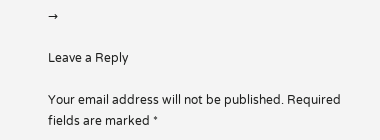→

Leave a Reply

Your email address will not be published. Required fields are marked *